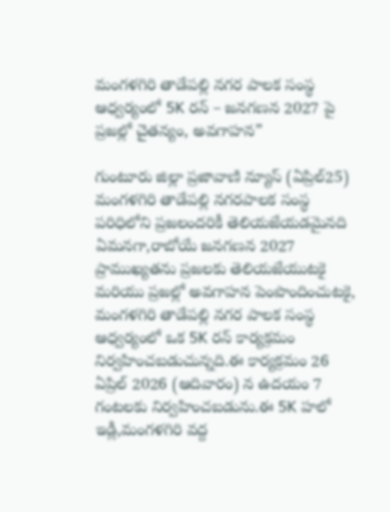మంగళగిరి తాడేపల్లి నగర పాలక సంస్థ ఆధ్వర్యంలో 5K రన్ – జనగణన 2027 పై ప్రజల్లో చైతన్యం, అవగాహన”

గుంటూరు జిల్లా ప్రజావాణి న్యూస్ (ఏప్రిల్25) మంగళగిరి తాడేపల్లి నగరపాలక సంస్థ పరిధిలోని ప్రజలందరికీ తెలియజేయడమైనది ఏమనగా,రాబోయే జనగణన 2027 ప్రాముఖ్యతను ప్రజలకు తెలియజేయుటకై మరియు ప్రజల్లో అవగాహన పెంపొందించుటకై, మంగళగిరి తాడేపల్లి నగర పాలక సంస్థ ఆధ్వర్యంలో ఒక 5K రన్ కార్యక్రమం నిర్వహించబడుచున్నది.ఈ కార్యక్రమం 26 ఏప్రిల్ 2026 (ఆదివారం) న ఉదయం 7 గంటలకు నిర్వహించబడును.ఈ 5K హలో ఇడ్లీ,మంగళగిరి వద్ద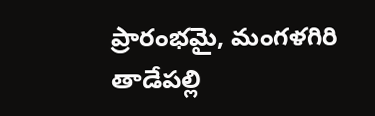ప్రారంభమై, మంగళగిరి తాడేపల్లి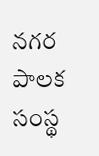నగర పాలక సంస్థ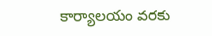కార్యాలయం వరకు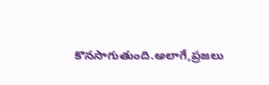కొనసాగుతుంది.అలాగే,ప్రజలు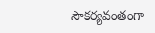సౌకర్యవంతంగా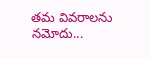తమ వివరాలను నమోదు...